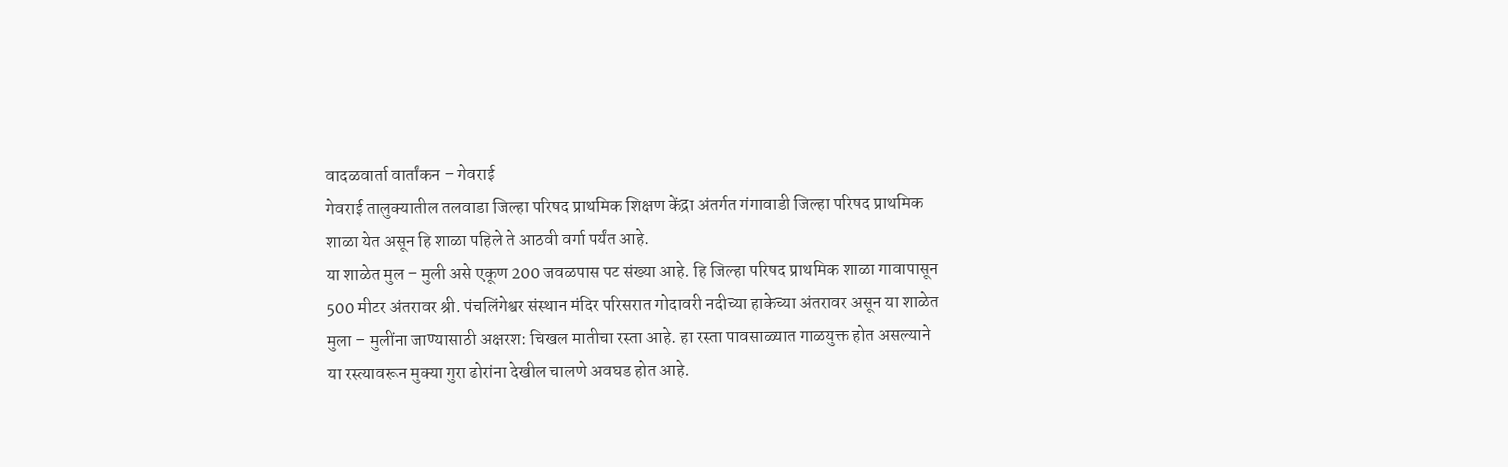वादळवार्ता वार्तांकन – गेवराई
गेवराई तालुक्यातील तलवाडा जिल्हा परिषद प्राथमिक शिक्षण केंद्रा अंतर्गत गंगावाडी जिल्हा परिषद प्राथमिक शाळा येत असून हि शाळा पहिले ते आठवी वर्गा पर्यंत आहे.
या शाळेत मुल – मुली असे एकूण 200 जवळपास पट संख्या आहे. हि जिल्हा परिषद प्राथमिक शाळा गावापासून 500 मीटर अंतरावर श्री. पंचलिंगेश्वर संस्थान मंदिर परिसरात गोदावरी नदीच्या हाकेच्या अंतरावर असून या शाळेत मुला – मुलींना जाण्यासाठी अक्षरश: चिखल मातीचा रस्ता आहे. हा रस्ता पावसाळ्यात गाळयुक्त होत असल्याने या रस्त्यावरून मुक्या गुरा ढोरांना देखील चालणे अवघड होत आहे.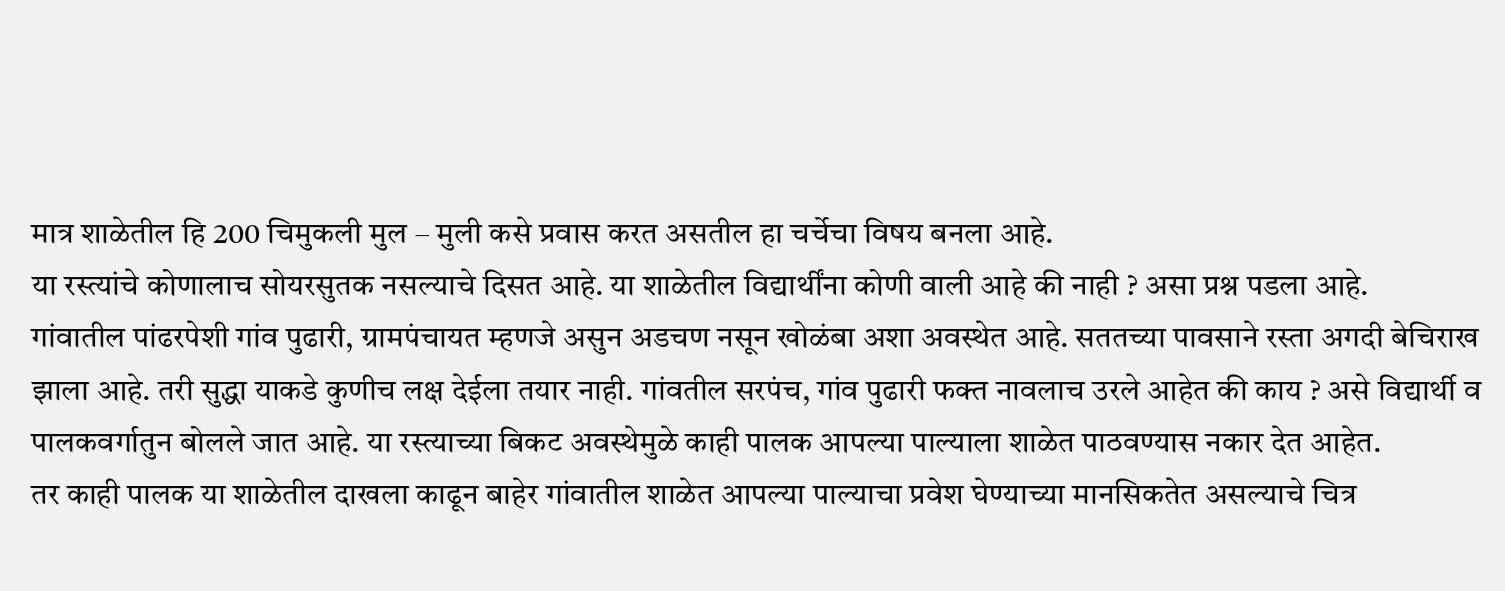मात्र शाळेतील हि 200 चिमुकली मुल – मुली कसे प्रवास करत असतील हा चर्चेचा विषय बनला आहे.
या रस्त्यांचे कोणालाच सोयरसुतक नसल्याचे दिसत आहे. या शाळेतील विद्यार्थींना कोणी वाली आहे की नाही ? असा प्रश्न पडला आहे.
गांवातील पांढरपेशी गांव पुढारी, ग्रामपंचायत म्हणजे असुन अडचण नसून खोळंबा अशा अवस्थेत आहे. सततच्या पावसाने रस्ता अगदी बेचिराख झाला आहे. तरी सुद्धा याकडे कुणीच लक्ष देईला तयार नाही. गांवतील सरपंच, गांव पुढारी फक्त नावलाच उरले आहेत की काय ? असे विद्यार्थी व पालकवर्गातुन बोलले जात आहे. या रस्त्याच्या बिकट अवस्थेमुळे काही पालक आपल्या पाल्याला शाळेत पाठवण्यास नकार देत आहेत.
तर काही पालक या शाळेतील दाखला काढून बाहेर गांवातील शाळेत आपल्या पाल्याचा प्रवेश घेण्याच्या मानसिकतेत असल्याचे चित्र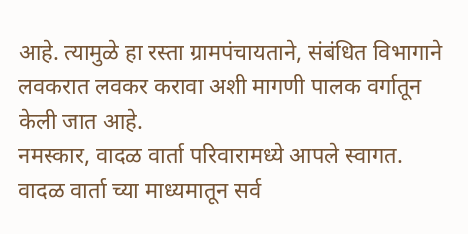आहे. त्यामुळे हा रस्ता ग्रामपंचायताने, संबंधित विभागाने लवकरात लवकर करावा अशी मागणी पालक वर्गातून केली जात आहे.
नमस्कार, वादळ वार्ता परिवारामध्ये आपले स्वागत. वादळ वार्ता च्या माध्यमातून सर्व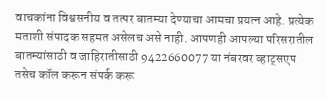वाचकांना विश्वसनीय व तत्पर बातम्या देण्याचा आमचा प्रयत्न आहे. प्रत्येक मताशी संपादक सहमत असेलच असे नाही. आपणही आपल्या परिसरातील बातम्यांसाठी व जाहिरातीसाठी 9422660077 या नंबरवर व्हाट्सएप तसेच कॉल करून संपर्क करू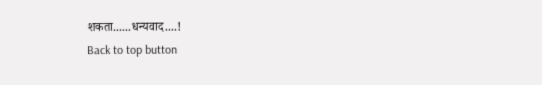शकता......धन्यवाद....!
Back to top button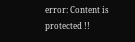error: Content is protected !!